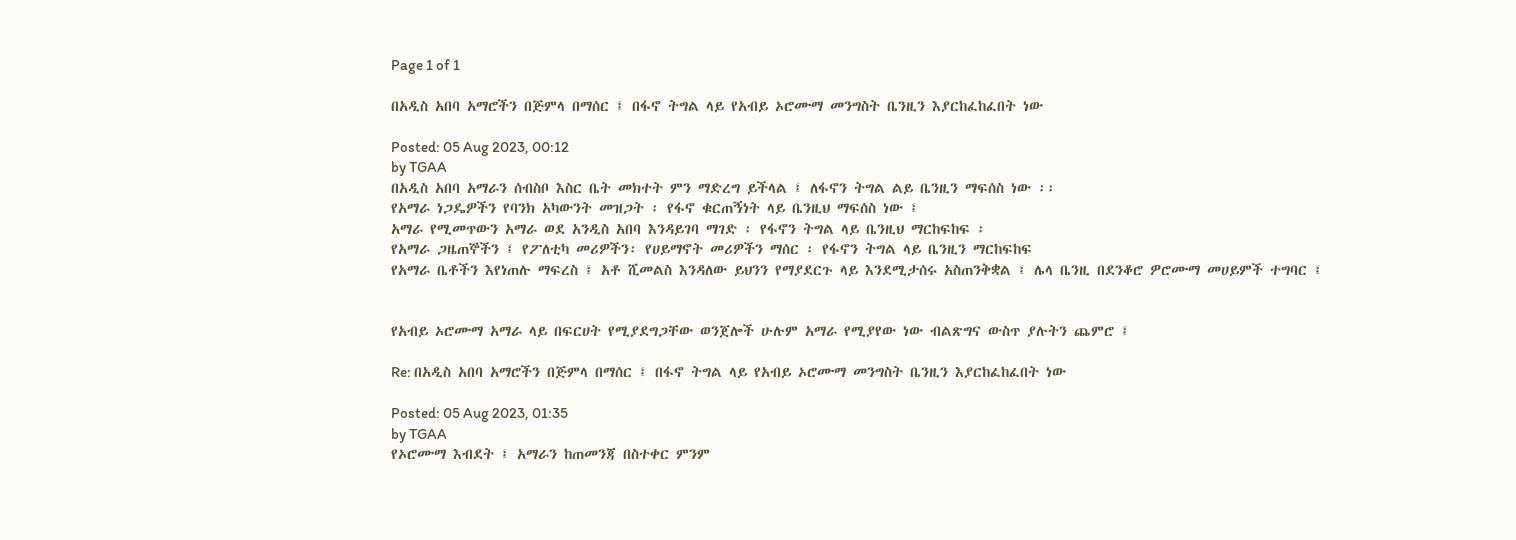Page 1 of 1

በአዲስ አበባ አማሮችን በጅምላ በማሰር ፤ በፋኖ ትግል ላይ የአብይ ኦሮሙማ መንግስት ቤንዚን እያርከፈከፈበት ነው

Posted: 05 Aug 2023, 00:12
by TGAA
በአዲስ አበባ አማራን ሰብስቦ እስር ቤት መክተት ምን ማድረግ ይችላል ፤ ለፋኖን ትግል ልይ ቤንዚን ማፍሰስ ነው ፡፡
የአማራ ነጋዴዎችን የባንክ አካውንት መዝጋት ፡ የፋኖ ቁርጠኝነት ላይ ቤንዚህ ማፍሰስ ነው ፤
አማራ የሚመጥውን አማራ ወደ አንዲስ አበባ እንዳይገባ ማገድ ፡ የፋኖን ትግል ላይ ቤንዚህ ማርከፍከፍ ፡
የአማራ ጋዜጠኞችን ፤ የፖለቲካ መሪዎችን፡ የሀይማኖት መሪዎችን ማሰር ፡ የፋኖን ትግል ላይ ቤንዚን ማርከፍከፍ
የአማራ ቤቶችን እየነጠሉ ማፍረስ ፤ አቶ ሺመልስ እንዳለው ይህንን የማያደርጉ ላይ እንደሚታሰሩ አስጠንቅቋል ፤ ሌላ ቤንዚ በደንቆሮ ዎሮሙማ መሀይምች ተግባር ፤


የአብይ ኦሮሙማ አማራ ላይ በፍርሀት የሚያደግጋቸው ወንጀሎች ሁሉም አማራ የሚያየው ነው ብልጽግና ውስጥ ያሉትን ጨምሮ ፤

Re: በአዲስ አበባ አማሮችን በጅምላ በማሰር ፤ በፋኖ ትግል ላይ የአብይ ኦሮሙማ መንግስት ቤንዚን እያርከፈከፈበት ነው

Posted: 05 Aug 2023, 01:35
by TGAA
የኦሮሙማ እብደት ፤ አማራን ከጠመንጃ በስተቀር ምንም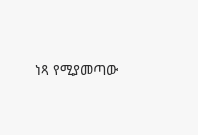ነጻ የሚያመጣው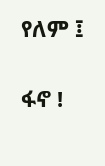የለም ፤

ፋኖ !